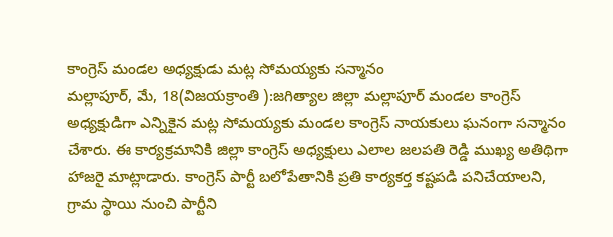కాంగ్రెస్ మండల అధ్యక్షుడు మట్ల సోమయ్యకు సన్మానం
మల్లాపూర్, మే, 18(విజయక్రాంతి ):జగిత్యాల జిల్లా మల్లాపూర్ మండల కాంగ్రెస్ అధ్యక్షుడిగా ఎన్నికైన మట్ల సోమయ్యకు మండల కాంగ్రెస్ నాయకులు ఘనంగా సన్మానం చేశారు. ఈ కార్యక్రమానికి జిల్లా కాంగ్రెస్ అధ్యక్షులు ఎలాల జలపతి రెడ్డి ముఖ్య అతిథిగా హాజరై మాట్లాడారు. కాంగ్రెస్ పార్టీ బలోపేతానికి ప్రతి కార్యకర్త కష్టపడి పనిచేయాలని, గ్రామ స్థాయి నుంచి పార్టీని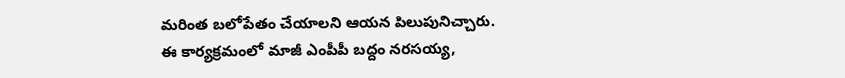మరింత బలోపేతం చేయాలని ఆయన పిలుపునిచ్చారు.
ఈ కార్యక్రమంలో మాజీ ఎంపీపీ బద్దం నరసయ్య,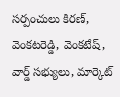సర్పంచులు కిరణ్, వెంకటరెడ్డి, వెంకటేష్, వార్డ్ సభ్యులు, మార్కెట్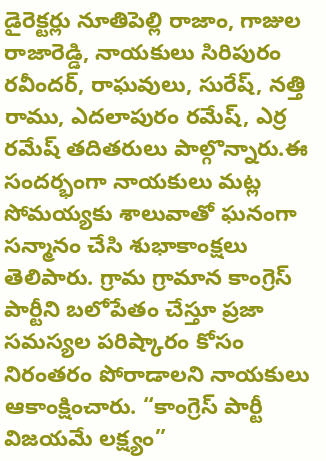డైరెక్టర్లు నూతిపెల్లి రాజాం, గాజుల రాజారెడ్డి, నాయకులు సిరిపురం రవీందర్, రాఘవులు, సురేష్, నత్తి రాము, ఎదలాపురం రమేష్, ఎర్ర రమేష్ తదితరులు పాల్గొన్నారు.ఈ సందర్భంగా నాయకులు మట్ల సోమయ్యకు శాలువాతో ఘనంగా సన్మానం చేసి శుభాకాంక్షలు తెలిపారు. గ్రామ గ్రామాన కాంగ్రెస్ పార్టీని బలోపేతం చేస్తూ ప్రజా సమస్యల పరిష్కారం కోసం నిరంతరం పోరాడాలని నాయకులు ఆకాంక్షించారు. “కాంగ్రెస్ పార్టీ విజయమే లక్ష్యం”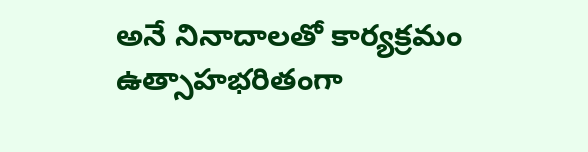అనే నినాదాలతో కార్యక్రమం ఉత్సాహభరితంగా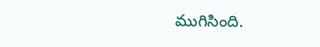ముగిసింది.